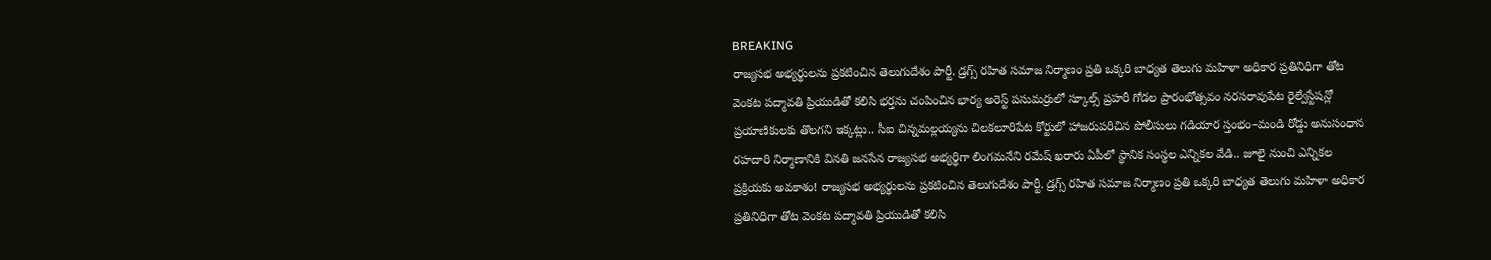BREAKING
రాజ్యసభ అభ్యర్థులను ప్రకటించిన తెలుగుదేశం పార్టీ. డ్రగ్స్ రహిత సమాజ నిర్మాణం ప్రతి ఒక్కరి బాధ్యత తెలుగు మహిళా అధికార ప్రతినిధిగా తోట వెంకట పద్మావతి ప్రియుడితో కలిసి భర్తను చంపించిన భార్య అరెస్ట్ పసుమర్రులో స్కూల్స్ ప్రహరీ గోడల ప్రారంభోత్సవం నరసరావుపేట రైల్వేస్టేషన్లో ప్రయాణికులకు తొలగని ఇక్కట్లు.. సీఐ చిన్నమల్లయ్యను చిలకలూరిపేట కోర్టులో హాజరుపరిచిన పోలీసులు గడియార స్తంభం–మండి రోడ్డు అనుసంధాన రహదారి నిర్మాణానికి వినతి జనసేన రాజ్యసభ అభ్యర్థిగా లింగమనేని రమేష్ ఖరారు ఏపీలో స్థానిక సంస్థల ఎన్నికల వేడి.. జూలై నుంచి ఎన్నికల ప్రక్రియకు అవకాశం! రాజ్యసభ అభ్యర్థులను ప్రకటించిన తెలుగుదేశం పార్టీ. డ్రగ్స్ రహిత సమాజ నిర్మాణం ప్రతి ఒక్కరి బాధ్యత తెలుగు మహిళా అధికార ప్రతినిధిగా తోట వెంకట పద్మావతి ప్రియుడితో కలిసి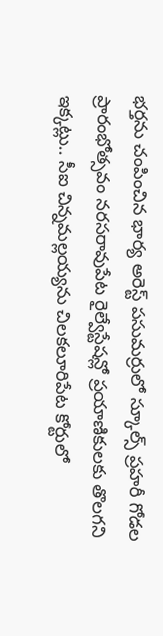భర్తను చంపించిన భార్య అరెస్ట్ పసుమర్రులో స్కూల్స్ ప్రహరీ గోడల ప్రారంభోత్సవం నరసరావుపేట రైల్వేస్టేషన్లో ప్రయాణికులకు తొలగని ఇక్కట్లు.. సీఐ చిన్నమల్లయ్యను చిలకలూరిపేట కోర్టులో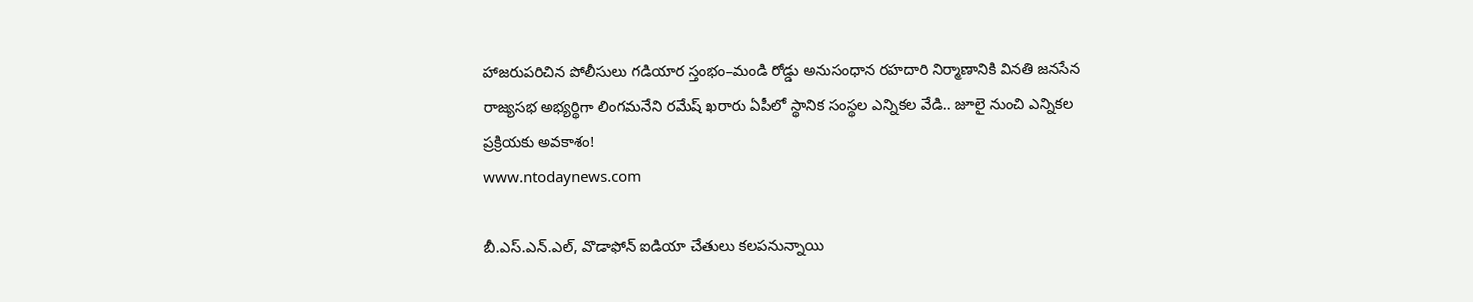హాజరుపరిచిన పోలీసులు గడియార స్తంభం–మండి రోడ్డు అనుసంధాన రహదారి నిర్మాణానికి వినతి జనసేన రాజ్యసభ అభ్యర్థిగా లింగమనేని రమేష్ ఖరారు ఏపీలో స్థానిక సంస్థల ఎన్నికల వేడి.. జూలై నుంచి ఎన్నికల ప్రక్రియకు అవకాశం!
www.ntodaynews.com

బీ.ఎస్.ఎన్.ఎల్, వొడాఫోన్ ఐడియా చేతులు కలపనున్నాయి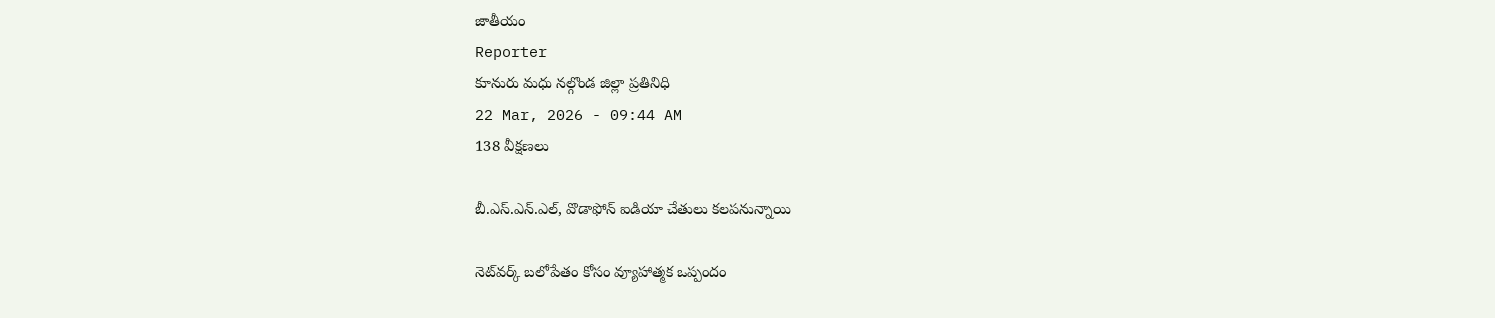జాతీయం
Reporter
కూనురు మధు నల్గొండ జిల్లా ప్రతినిధి
22 Mar, 2026 - 09:44 AM
138 వీక్షణలు

బీ.ఎస్.ఎన్.ఎల్, వొడాఫోన్ ఐడియా చేతులు కలపనున్నాయి

నెట్‌వర్క్ బలోపేతం కోసం వ్యూహాత్మక ఒప్పందం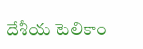దేశీయ టెలికాం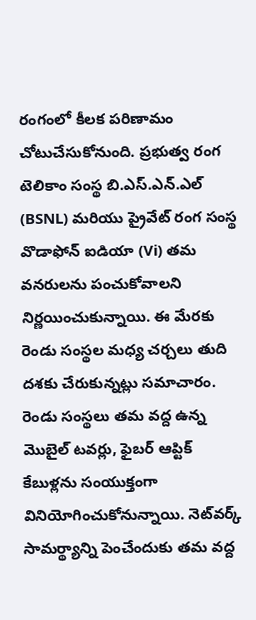రంగంలో కీలక పరిణామం చోటుచేసుకోనుంది. ప్రభుత్వ రంగ టెలికాం సంస్థ బి.ఎస్.ఎన్.ఎల్ (BSNL) మరియు ప్రైవేట్ రంగ సంస్థ వొడాఫోన్ ఐడియా (Vi) తమ వనరులను పంచుకోవాలని నిర్ణయించుకున్నాయి. ఈ మేరకు రెండు సంస్థల మధ్య చర్చలు తుది దశకు చేరుకున్నట్లు సమాచారం. రెండు సంస్థలు తమ వద్ద ఉన్న మొబైల్ టవర్లు, ఫైబర్ ఆప్టిక్ కేబుళ్లను సంయుక్తంగా వినియోగించుకోనున్నాయి. నెట్‌వర్క్ సామర్థ్యాన్ని పెంచేందుకు తమ వద్ద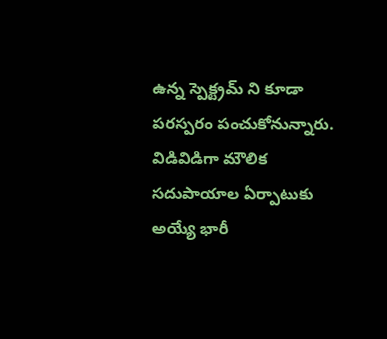ఉన్న స్పెక్ట్రమ్ ని కూడా పరస్పరం పంచుకోనున్నారు. విడివిడిగా మౌలిక సదుపాయాల ఏర్పాటుకు అయ్యే భారీ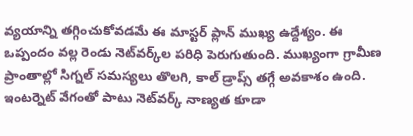వ్యయాన్ని తగ్గించుకోవడమే ఈ మాస్టర్ ప్లాన్ ముఖ్య ఉద్దేశ్యం. ఈ ఒప్పందం వల్ల రెండు నెట్‌వర్క్‌ల పరిధి పెరుగుతుంది. ముఖ్యంగా గ్రామీణ ప్రాంతాల్లో సిగ్నల్ సమస్యలు తొలగి, కాల్ డ్రాప్స్ తగ్గే అవకాశం ఉంది. ఇంటర్నెట్ వేగంతో పాటు నెట్‌వర్క్ నాణ్యత కూడా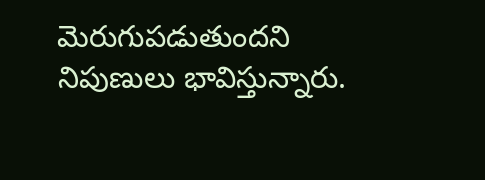మెరుగుపడుతుందని నిపుణులు భావిస్తున్నారు.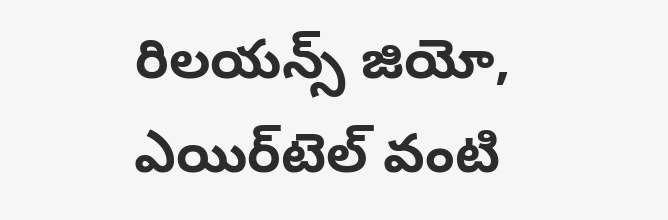రిలయన్స్ జియో, ఎయిర్‌టెల్ వంటి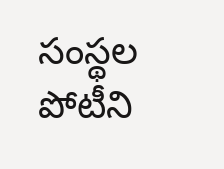సంస్థల పోటీని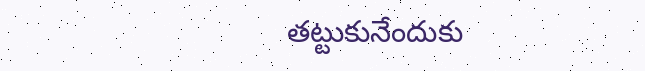తట్టుకునేందుకు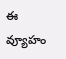ఈ వ్యూహం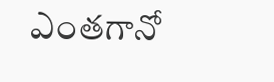ఎంతగానో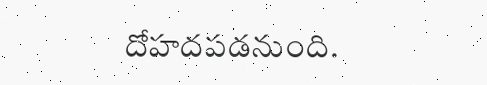దోహదపడనుంది.